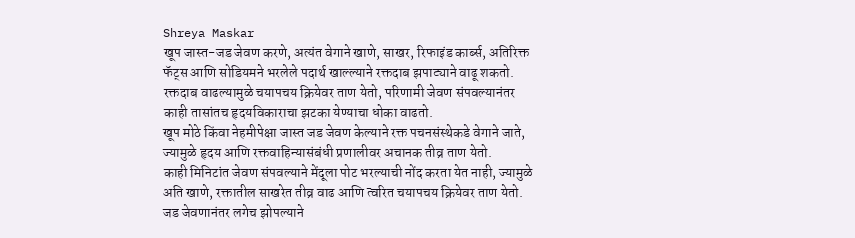Shreya Maskar
खूप जास्त-जड जेवण करणे, अत्यंत वेगाने खाणे, साखर, रिफाइंड कार्ब्स, अतिरिक्त फॅट्स आणि सोडियमने भरलेले पदार्थ खाल्ल्याने रक्तदाब झपाट्याने वाढू शकतो.
रक्तदाब वाढल्यामुळे चयापचय क्रियेवर ताण येतो, परिणामी जेवण संपवल्यानंतर काही तासांतच हृदयविकाराचा झटका येण्याचा धोका वाढतो.
खूप मोठे किंवा नेहमीपेक्षा जास्त जड जेवण केल्याने रक्त पचनसंस्थेकडे वेगाने जाते, ज्यामुळे हृदय आणि रक्तवाहिन्यासंबंधी प्रणालीवर अचानक तीव्र ताण येतो.
काही मिनिटांत जेवण संपवल्याने मेंदूला पोट भरल्याची नोंद करता येत नाही, ज्यामुळे अति खाणे, रक्तातील साखरेत तीव्र वाढ आणि त्वरित चयापचय क्रियेवर ताण येतो.
जड जेवणानंतर लगेच झोपल्याने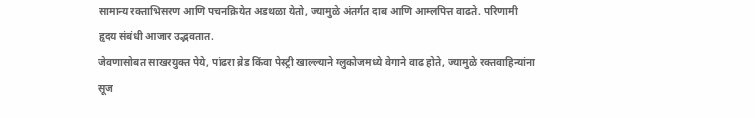सामान्य रक्ताभिसरण आणि पचनक्रियेत अडथळा येतो, ज्यामुळे अंतर्गत दाब आणि आम्लपित्त वाढते. परिणामी हृदय संबंधी आजार उद्भवतात.
जेवणासोबत साखरयुक्त पेये, पांढरा ब्रेड किंवा पेस्ट्री खाल्ल्याने ग्लुकोजमध्ये वेगाने वाढ होते, ज्यामुळे रक्तवाहिन्यांना सूज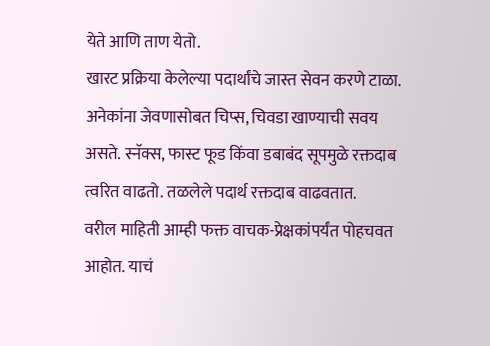येते आणि ताण येतो.
खारट प्रक्रिया केलेल्या पदार्थांचे जास्त सेवन करणे टाळा. अनेकांना जेवणासोबत चिप्स, चिवडा खाण्याची सवय असते. स्नॅक्स, फास्ट फूड किंवा डबाबंद सूपमुळे रक्तदाब त्वरित वाढतो. तळलेले पदार्थ रक्तदाब वाढवतात.
वरील माहिती आम्ही फक्त वाचक-प्रेक्षकांपर्यंत पोहचवत आहोत. याचं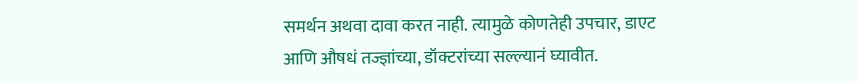समर्थन अथवा दावा करत नाही. त्यामुळे कोणतेही उपचार, डाएट आणि औषधं तज्ज्ञांच्या, डॉक्टरांच्या सल्ल्यानं घ्यावीत.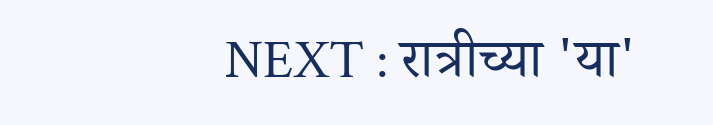NEXT : रात्रीच्या 'या'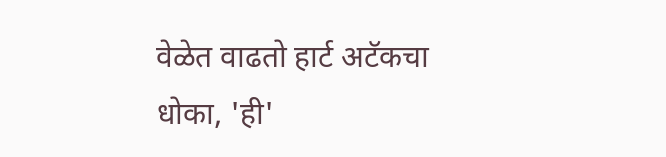वेळेत वाढतो हार्ट अटॅकचा धोका, 'ही'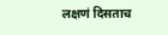लक्षणं दिसताच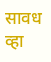सावध व्हा